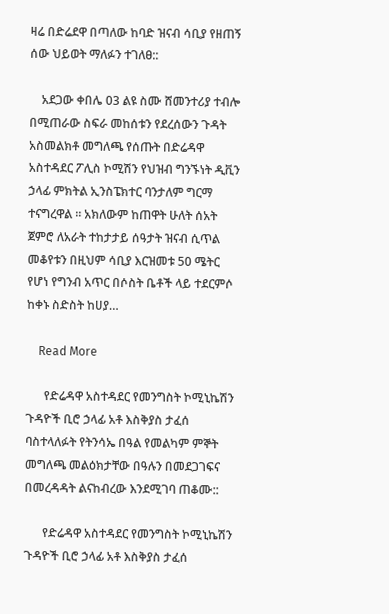ዛሬ በድሬደዋ በጣለው ከባድ ዝናብ ሳቢያ የዘጠኝ ሰው ህይወት ማለፉን ተገለፀ::

    አደጋው ቀበሌ 03 ልዩ ስሙ ሸመንተሪያ ተብሎ በሚጠራው ስፍራ መከሰቱን የደረሰውን ጉዳት አስመልክቶ መግለጫ የሰጡት በድሬዳዋ አስተዳደር ፖሊስ ኮሚሽን የህዝብ ግንኙነት ዲቪን ኃላፊ ምክትል ኢንስፔክተር ባንታለም ግርማ ተናግረዋል ። አክለውም ከጠዋት ሁለት ሰአት ጀምሮ ለአራት ተከታታይ ሰዓታት ዝናብ ሲጥል መቆየቱን በዚህም ሳቢያ እርዝመቱ 50 ሜትር የሆነ የግንብ አጥር በሶስት ቤቶች ላይ ተደርምሶ ከቀኑ ስድስት ከሀያ…

    Read More

      የድሬዳዋ አስተዳደር የመንግስት ኮሚኒኬሽን ጉዳዮች ቢሮ ኃላፊ አቶ እስቅያስ ታፈሰ ባስተላለፉት የትንሳኤ በዓል የመልካም ምኞት መግለጫ መልዕክታቸው በዓሉን በመደጋገፍና በመረዳዳት ልናከብረው እንደሚገባ ጠቆሙ::

      የድሬዳዋ አስተዳደር የመንግስት ኮሚኒኬሽን ጉዳዮች ቢሮ ኃላፊ አቶ እስቅያስ ታፈሰ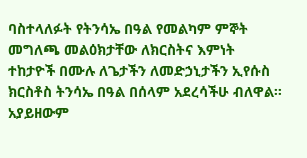ባስተላለፉት የትንሳኤ በዓል የመልካም ምኞት መግለጫ መልዕክታቸው ለክርስትና እምነት ተከታዮች በሙሉ ለጌታችን ለመድኃኒታችን ኢየሱስ ክርስቶስ ትንሳኤ በዓል በሰላም አደረሳችሁ ብለዋል፡፡ አያይዘውም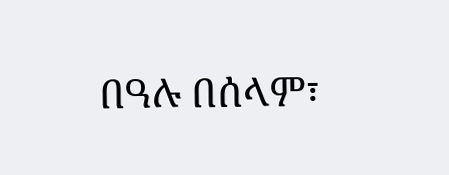በዓሉ በሰላም፣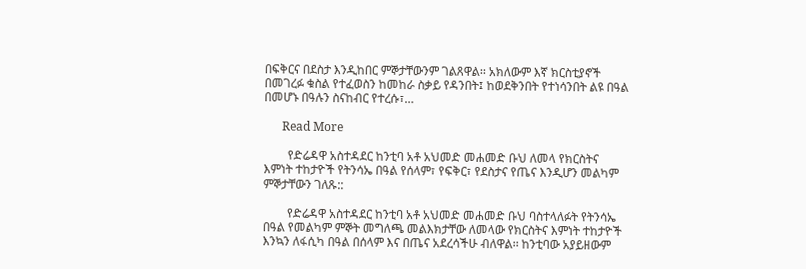በፍቅርና በደስታ እንዲከበር ምኞታቸውንም ገልጸዋል፡፡ አክለውም እኛ ክርስቲያኖች በመገረፉ ቁስል የተፈወስን ከመከራ ስቃይ የዳንበት፤ ከወደቅንበት የተነሳንበት ልዩ በዓል በመሆኑ በዓሉን ስናከብር የተረሱ፣…

      Read More

        የድሬዳዋ አስተዳደር ከንቲባ አቶ አህመድ መሐመድ ቡህ ለመላ የክርስትና እምነት ተከታዮች የትንሳኤ በዓል የሰላም፣ የፍቅር፣ የደስታና የጤና እንዲሆን መልካም ምኞታቸውን ገለጹ::

        የድሬዳዋ አስተዳደር ከንቲባ አቶ አህመድ መሐመድ ቡህ ባስተላለፉት የትንሳኤ በዓል የመልካም ምኞት መግለጫ መልእክታቸው ለመላው የክርስትና እምነት ተከታዮች እንኳን ለፋሲካ በዓል በሰላም እና በጤና አደረሳችሁ ብለዋል፡፡ ከንቲባው አያይዘውም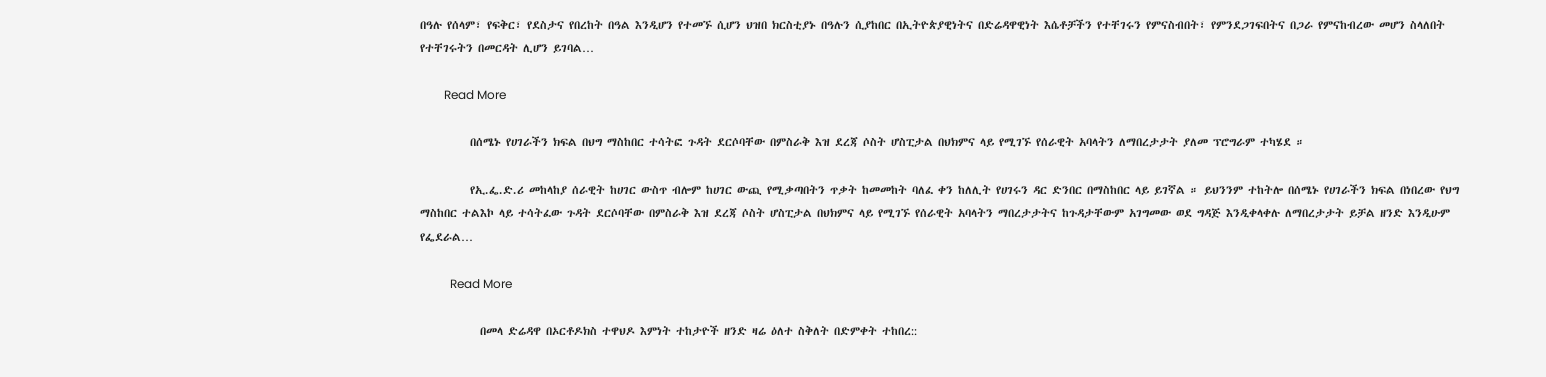በዓሉ የሰላም፣ የፍቅር፣ የደስታና የበረከት በዓል እንዲሆን የተመኙ ሲሆን ህዝበ ክርስቲያኑ በዓሉን ሲያከበር በኢትዮጵያዊነትና በድሬዳዋዊነት እሴቶቻችን የተቸገሩን የምናስብበት፣ የምንደጋገፍበትና በጋራ የምናከብረው መሆን ስላለበት የተቸገሩትን በመርዳት ሊሆን ይገባል…

        Read More

          በሰሜኑ የሀገራችን ክፍል በህግ ማስከበር ተሳትፎ ጉዳት ደርሶባቸው በምስራቅ እዝ ደረጃ ሶስት ሆስፒታል በህክምና ላይ የሚገኙ የሰራዊት አባላትን ለማበረታታት ያለመ ፕሮግራም ተካሄደ ።

          የኢ.ፌ.ድ.ሪ መከላከያ ሰራዊት ከሀገር ውስጥ ብሎም ከሀገር ውጪ የሚቃጣበትን ጥቃት ከመመከት ባለፈ ቀን ከለሊት የሀገሩን ዳር ድንበር በማስከበር ላይ ይገኛል ። ይህንንም ተከትሎ በሰሜኑ የሀገራችን ክፍል በነበረው የህግ ማስከበር ተልእኮ ላይ ተሳትፈው ጉዳት ደርሶባቸው በምስራቅ እዝ ደረጃ ሶስት ሆስፒታል በህክምና ላይ የሚገኙ የሰራዊት አባላትን ማበረታታትና ከጉዳታቸውም አገግመው ወደ ግዳጅ እንዲቀላቀሉ ለማበረታታት ይቻል ዘንድ እንዲሁም የፌደራል…

          Read More

            በመላ ድሬዳዋ በኦርቶዶክስ ተዋህዶ እምነት ተከታዮች ዘንድ ዛሬ ዕለተ ስቅለት በድምቀት ተከበረ::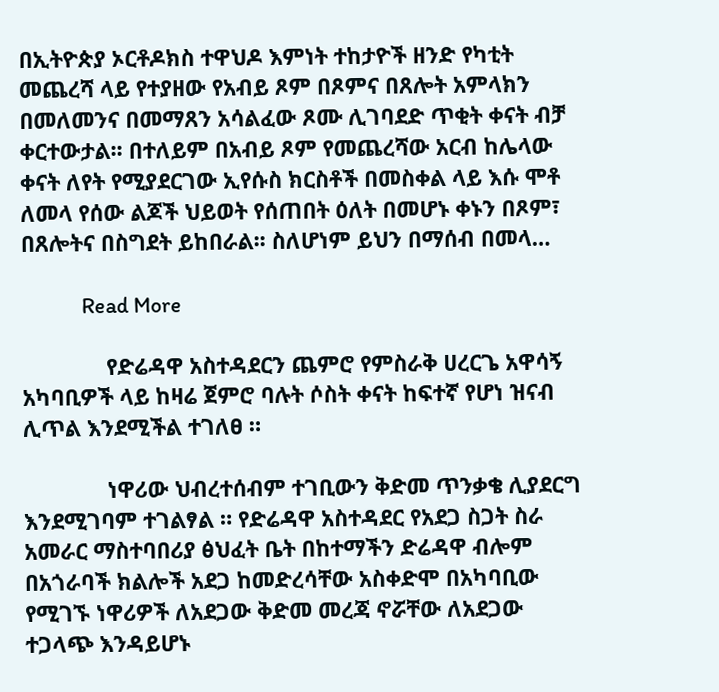በኢትዮጵያ ኦርቶዶክስ ተዋህዶ እምነት ተከታዮች ዘንድ የካቲት መጨረሻ ላይ የተያዘው የአብይ ጾም በጾምና በጸሎት አምላክን በመለመንና በመማጸን አሳልፈው ጾሙ ሊገባደድ ጥቂት ቀናት ብቻ ቀርተውታል፡፡ በተለይም በአብይ ጾም የመጨረሻው አርብ ከሌላው ቀናት ለየት የሚያደርገው ኢየሱስ ክርስቶች በመስቀል ላይ እሱ ሞቶ ለመላ የሰው ልጆች ህይወት የሰጠበት ዕለት በመሆኑ ቀኑን በጾም፣ በጸሎትና በስግደት ይከበራል፡፡ ስለሆነም ይህን በማሰብ በመላ…

            Read More

              የድሬዳዋ አስተዳደርን ጨምሮ የምስራቅ ሀረርጌ አዋሳኝ አካባቢዎች ላይ ከዛሬ ጀምሮ ባሉት ሶስት ቀናት ከፍተኛ የሆነ ዝናብ ሊጥል እንደሚችል ተገለፀ ።

              ነዋሪው ህብረተሰብም ተገቢውን ቅድመ ጥንቃቄ ሊያደርግ እንደሚገባም ተገልፃል ። የድሬዳዋ አስተዳደር የአደጋ ስጋት ስራ አመራር ማስተባበሪያ ፅህፈት ቤት በከተማችን ድሬዳዋ ብሎም በአጎራባች ክልሎች አደጋ ከመድረሳቸው አስቀድሞ በአካባቢው የሚገኙ ነዋሪዎች ለአደጋው ቅድመ መረጃ ኖሯቸው ለአደጋው ተጋላጭ እንዳይሆኑ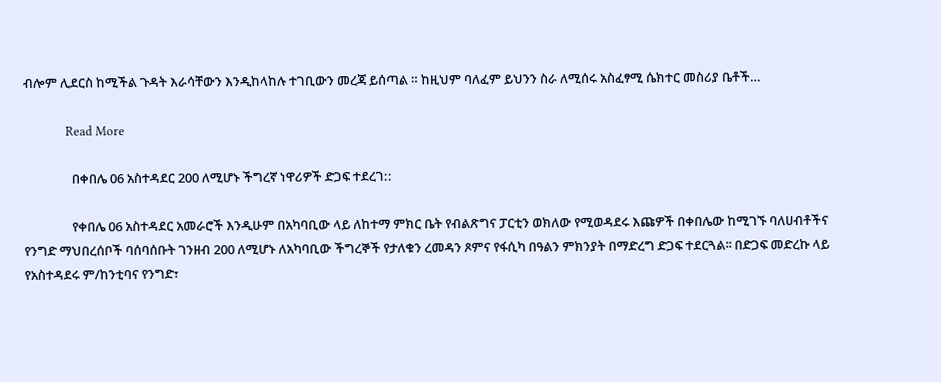ብሎም ሊደርስ ከሚችል ጉዳት እራሳቸውን እንዲከላከሉ ተገቢውን መረጃ ይሰጣል ። ከዚህም ባለፈም ይህንን ስራ ለሚሰሩ አስፈፃሚ ሴክተር መስሪያ ቤቶች…

              Read More

                በቀበሌ 06 አስተዳደር 200 ለሚሆኑ ችግረኛ ነዋሪዎች ድጋፍ ተደረገ::

                የቀበሌ 06 አስተዳደር አመራሮች እንዲሁም በአካባቢው ላይ ለከተማ ምክር ቤት የብልጽግና ፓርቲን ወክለው የሚወዳደሩ እጩዎች በቀበሌው ከሚገኙ ባለሀብቶችና የንግድ ማህበረሰቦች ባሰባሰቡት ገንዘብ 200 ለሚሆኑ ለአካባቢው ችግረኞች የታለቁን ረመዳን ጾምና የፋሲካ በዓልን ምክንያት በማድረግ ድጋፍ ተደርጓል፡፡ በድጋፍ መድረኩ ላይ የአስተዳደሩ ም/ከንቲባና የንግድ፣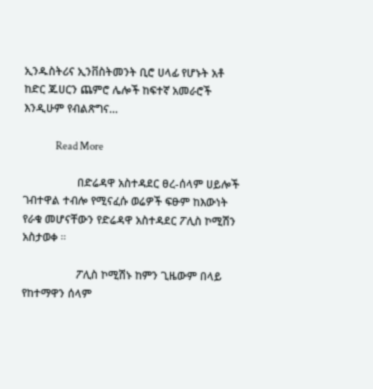ኢንዱስትሪና ኢንቨስትመንት ቢሮ ሀላፊ የሆኑት አቶ ከድር ጁሀርን ጨምሮ ሌሎች ከፍተኛ አመራሮች እንዲሁም የብልጽግና…

                Read More

                  በድሬዳዋ አስተዳደር ፀረ-ሰላም ሀይሎች ገብተዋል ተብሎ የሚናፈሱ ወሬዎች ፍፁም ከእውነት የራቁ መሆናቸውን የድሬዳዋ አስተዳደር ፖሊስ ኮሚሽን አስታወቀ ።

                  ፖሊስ ኮሚሽኑ ከምን ጊዜውም በላይ የከተማዋን ሰላም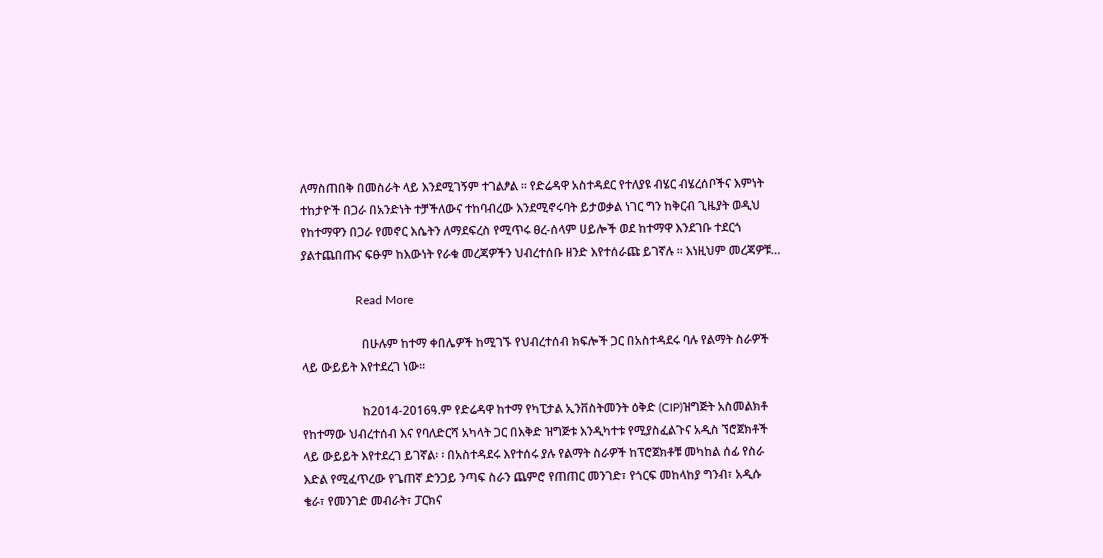ለማስጠበቅ በመስራት ላይ እንደሚገኝም ተገልፆል ። የድሬዳዋ አስተዳደር የተለያዩ ብሄር ብሄረሰቦችና እምነት ተከታዮች በጋራ በአንድነት ተቻችለውና ተከባብረው እንደሚኖሩባት ይታወቃል ነገር ግን ከቅርብ ጊዜያት ወዲህ የከተማዋን በጋራ የመኖር እሴትን ለማደፍረስ የሚጥሩ ፀረ-ሰላም ሀይሎች ወደ ከተማዋ እንደገቡ ተደርጎ ያልተጨበጡና ፍፁም ከእውነት የራቁ መረጃዎችን ህብረተሰቡ ዘንድ እየተሰራጩ ይገኛሉ ። እነዚህም መረጃዎቹ…

                  Read More

                    በሁሉም ከተማ ቀበሌዎች ከሚገኙ የህብረተሰብ ክፍሎች ጋር በአስተዳደሩ ባሉ የልማት ስራዎች ላይ ውይይት እየተደረገ ነው፡፡

                    ከ2014-2016ዓ.ም የድሬዳዋ ከተማ የካፒታል ኢንቨስትመንት ዕቅድ (CIP)ዝግጅት አስመልክቶ የከተማው ህብረተሰብ እና የባለድርሻ አካላት ጋር በእቅድ ዝግጅቱ እንዲካተቱ የሚያስፈልጉና አዲስ ኘሮጀክቶች ላይ ውይይት እየተደረገ ይገኛል፡ ፡ በአስተዳደሩ እየተሰሩ ያሉ የልማት ስራዎች ከፕሮጀክቶቹ መካከል ሰፊ የስራ እድል የሚፈጥረው የጌጠኛ ድንጋይ ንጣፍ ስራን ጨምሮ የጠጠር መንገድ፣ የጎርፍ መከላከያ ግንብ፣ አዲሱ ቄራ፣ የመንገድ መብራት፣ ፓርክና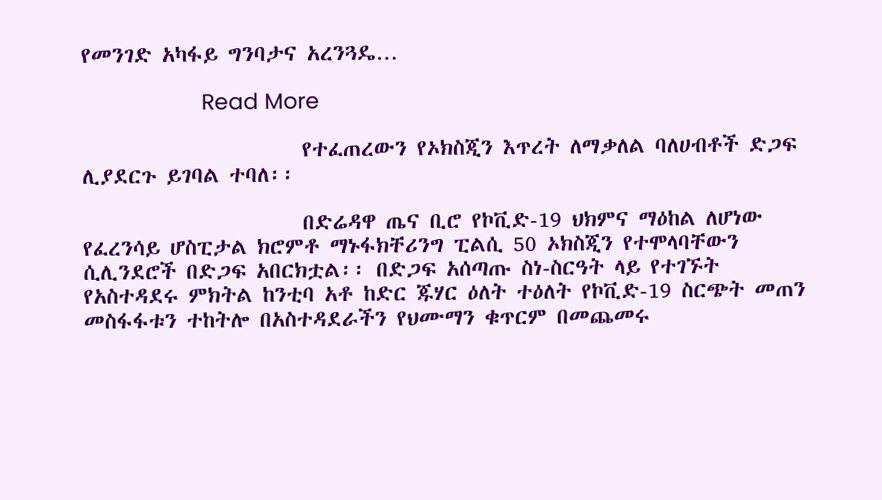የመንገድ አካፋይ ግንባታና አረንጓዴ…

                    Read More

                      የተፈጠረውን የኦክስጂን እጥረት ለማቃለል ባለሀብቶች ድጋፍ ሊያደርጉ ይገባል ተባለ፡፡

                      በድሬዳዋ ጤና ቢሮ የኮቪድ-19 ህክምና ማዕከል ለሆነው የፈረንሳይ ሆስፒታል ክሮምቶ ማኑፋክቸሪንግ ፒልሲ 50 ኦክስጂን የተሞላባቸውን ሲሊንደሮች በድጋፍ አበርክቷል፡፡ በድጋፍ አሰጣጡ ስነ-ስርዓት ላይ የተገኙት የአስተዳደሩ ምክትል ከንቲባ አቶ ከድር ጁሃር ዕለት ተዕለት የኮቪድ-19 ስርጭት መጠን መስፋፋቱን ተከትሎ በአስተዳደራችን የህሙማን ቁጥርም በመጨመሩ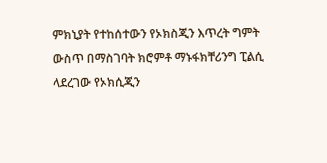ምክኒያት የተከሰተውን የኦክስጂን እጥረት ግምት ውስጥ በማስገባት ክሮምቶ ማኑፋክቸሪንግ ፒልሲ ላደረገው የኦክሲጂን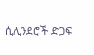ሲሊንደሮች ድጋፍ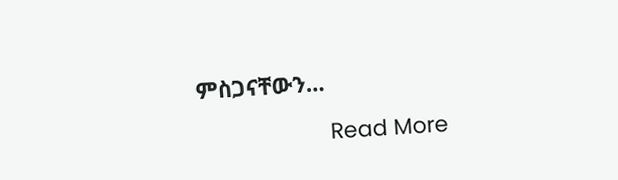ምስጋናቸውን…

                      Read More